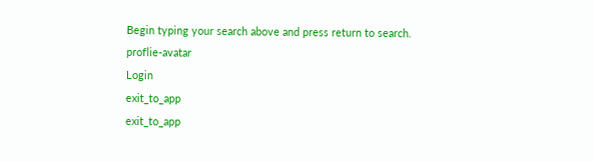Begin typing your search above and press return to search.
proflie-avatar
Login
exit_to_app
exit_to_app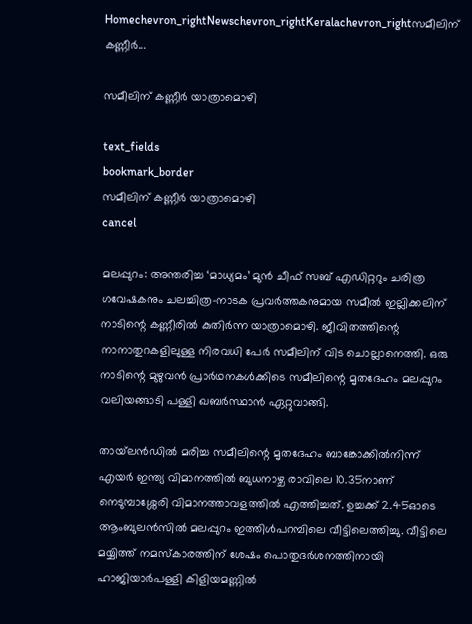Homechevron_rightNewschevron_rightKeralachevron_rightസമീലിന് കണ്ണീർ...

സമീലിന് കണ്ണീർ യാത്രാമൊഴി

text_fields
bookmark_border
സമീലിന് കണ്ണീർ യാത്രാമൊഴി
cancel

മലപ്പുറം: അന്തരിച്ച ‘മാധ്യമം’ മുൻ ചീഫ് സബ് എഡിറ്ററും ചരിത്ര ഗവേഷകനും ചലച്ചിത്ര-നാടക പ്രവർത്തകനുമായ സമീൽ ഇല്ലിക്കലിന് നാടിന്റെ കണ്ണീരിൽ കുതിർന്ന യാത്രാമൊഴി. ജീവിതത്തിന്റെ നാനാതുറകളിലുള്ള നിരവധി പേർ സമീലിന് വിട ചൊല്ലാനെത്തി. ഒരു നാടിന്റെ മുഴുവൻ പ്രാർഥനകൾക്കിടെ സമീലിന്റെ മൃതദേഹം മലപ്പുറം വലിയങ്ങാടി പള്ളി ഖബർസ്ഥാൻ ഏറ്റുവാങ്ങി.

തായ്‍ലൻഡിൽ മരിച്ച സമീലിന്റെ മൃതദേഹം ബാങ്കോക്കിൽനിന്ന് എയർ ഇന്ത്യ വിമാനത്തിൽ ബുധനാഴ്ച രാവിലെ 10.35നാണ് നെടുമ്പാശ്ശേരി വിമാനത്താവളത്തിൽ എത്തിച്ചത്. ഉച്ചക്ക് 2.45ഓടെ ആംബുലൻസിൽ മലപ്പുറം ഇത്തിൾപറമ്പിലെ വീട്ടിലെത്തിച്ചു. വീട്ടിലെ മയ്യിത്ത് നമസ്കാരത്തിന് ശേഷം പൊതുദർശനത്തിനായി ഹാജിയാർപള്ളി കിളിയമണ്ണിൽ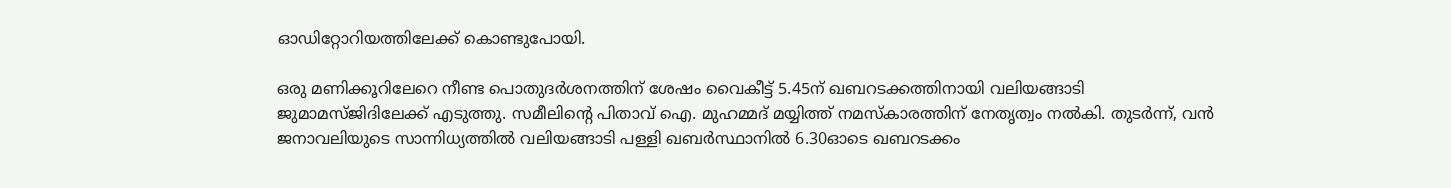ഓഡിറ്റോറിയത്തിലേക്ക് കൊണ്ടുപോയി.

ഒരു മണിക്കൂറിലേറെ നീണ്ട പൊതുദർശനത്തിന് ശേഷം വൈകീട്ട് 5.45ന് ഖബറടക്കത്തിനായി വലിയങ്ങാടി ജുമാമസ്ജിദിലേക്ക് എടുത്തു. സമീലിന്റെ പിതാവ് ഐ. മുഹമ്മദ് മയ്യിത്ത് നമസ്കാരത്തിന് നേതൃത്വം നൽകി. തുടർന്ന്, വൻ ജനാവലിയുടെ സാന്നിധ്യത്തിൽ വലിയങ്ങാടി പള്ളി ഖബർസ്ഥാനിൽ 6.30ഓടെ ഖബറടക്കം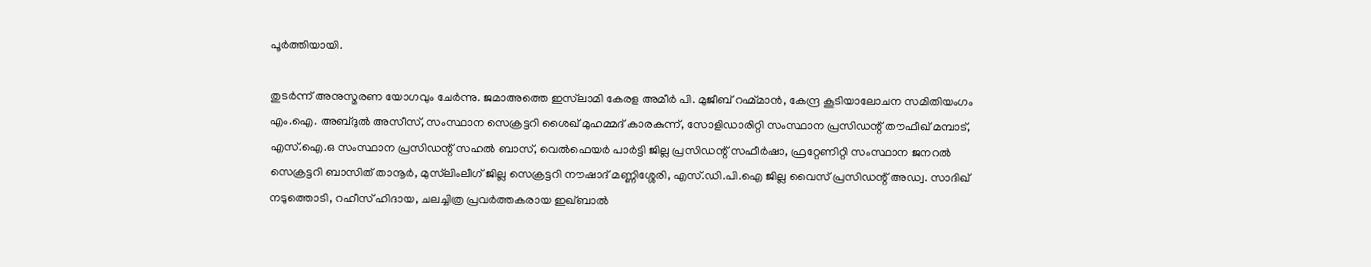പൂർത്തിയായി.

തുടർന്ന് അനുസ്മരണ യോഗവും ചേർന്നു. ജമാഅത്തെ ഇസ്‍ലാമി കേരള അമീർ പി. മുജീബ് റഹ്മ്മാൻ, കേന്ദ്ര കൂടിയാലോചന സമിതിയംഗം എം.ഐ. അബ്ദുൽ അസീസ്, സംസ്ഥാന സെക്രട്ടറി ശൈഖ് മുഹമ്മദ് കാരകുന്ന്, സോളിഡാരിറ്റി സംസ്ഥാന പ്രസിഡന്റ് തൗഫീഖ് മമ്പാട്, എസ്.ഐ.ഒ സംസ്ഥാന പ്രസിഡന്റ് സഹൽ ബാസ്, വെൽഫെയർ പാർട്ടി ജില്ല പ്രസിഡന്റ് സഫീർഷാ, ഫ്രറ്റേണിറ്റി സംസ്ഥാന ജനറൽ സെക്രട്ടറി ബാസിത് താനൂർ, മുസ്‍ലിംലീഗ് ജില്ല സെക്രട്ടറി നൗഷാദ് മണ്ണിശ്ശേരി, എസ്.ഡി.പി.ഐ ജില്ല വൈസ് പ്രസിഡന്റ് അഡ്വ. സാദിഖ് നടുത്തൊടി, റഹീസ് ഹിദായ, ചലച്ചിത്ര പ്രവർത്തകരായ ഇഖ്ബാൽ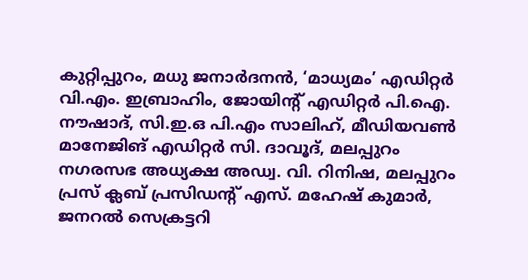കുറ്റിപ്പുറം, മധു ജനാർദനൻ, ‘മാധ്യമം’ എഡിറ്റർ വി.എം. ഇബ്രാഹിം, ജോയിന്റ് എഡിറ്റർ പി.ഐ. നൗഷാദ്, സി.ഇ.ഒ പി.എം സാലിഹ്, മീഡിയവൺ മാനേജിങ് എഡിറ്റർ സി. ദാവൂദ്, മലപ്പുറം നഗരസഭ അധ്യക്ഷ അഡ്വ. വി. റിനിഷ, മലപ്പുറം പ്രസ് ക്ലബ് പ്രസിഡന്റ് എസ്. മഹേഷ് കുമാർ, ജനറൽ സെക്രട്ടറി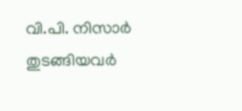വി.പി. നിസാർ തുടങ്ങിയവർ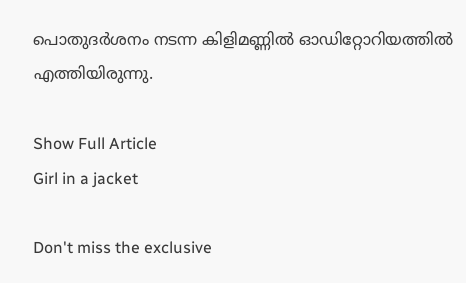പൊതുദർശനം നടന്ന കിളിമണ്ണിൽ ഓഡിറ്റോറിയത്തിൽ എത്തിയിരുന്നു.

Show Full Article
Girl in a jacket

Don't miss the exclusive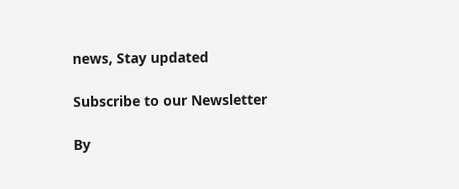news, Stay updated

Subscribe to our Newsletter

By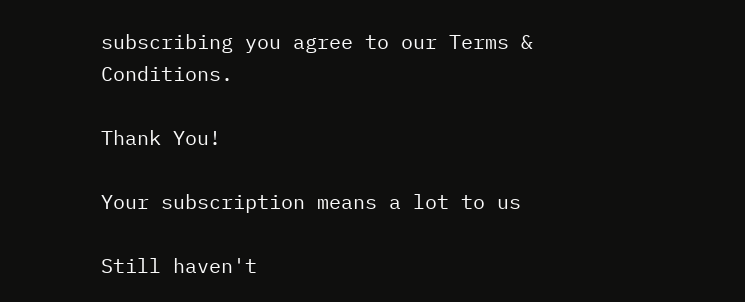subscribing you agree to our Terms & Conditions.

Thank You!

Your subscription means a lot to us

Still haven't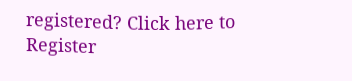registered? Click here to Register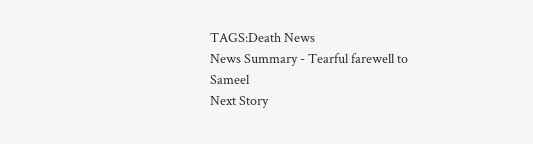TAGS:Death News
News Summary - Tearful farewell to Sameel
Next Story